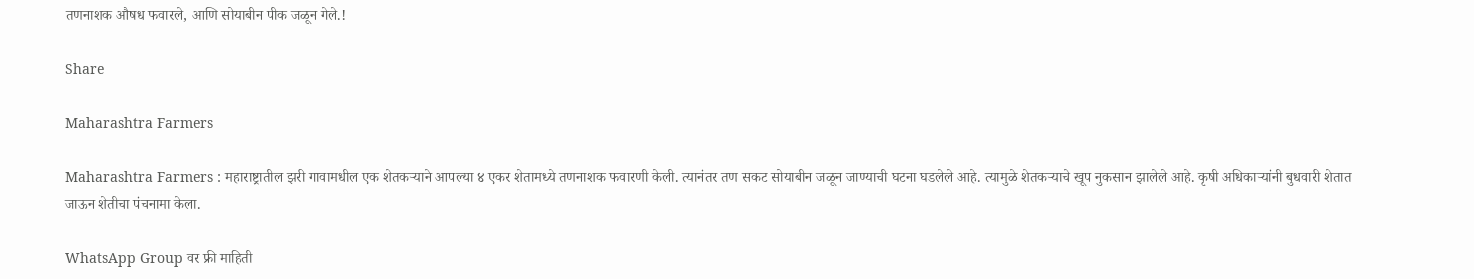तणनाशक औषध फवारले, आणि सोयाबीन पीक जळून गेले.!

Share

Maharashtra Farmers

Maharashtra Farmers : महाराष्ट्रातील झरी गावामधील एक शेतकऱ्याने आपल्या ४ एकर शेतामध्ये तणनाशक फवारणी केली. त्यानंतर तण सकट सोयाबीन जळून जाण्याची घटना घडलेले आहे. त्यामुळे शेतकऱ्याचे खूप नुकसान झालेले आहे. कृषी अधिकाऱ्यांनी बुधवारी शेतात जाऊन शेतीचा पंचनामा केला.

WhatsApp Group वर फ्री माहिती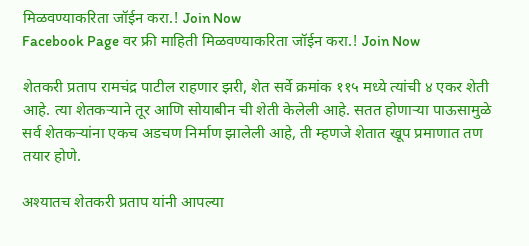मिळवण्याकरिता जॉईन करा.! Join Now
Facebook Page वर फ्री माहिती मिळवण्याकरिता जॉईन करा.! Join Now

शेतकरी प्रताप रामचंद्र पाटील राहणार झरी, शेत सर्वे क्रमांक ११५ मध्ये त्यांची ४ एकर शेती आहे. त्या शेतकऱ्याने तूर आणि सोयाबीन ची शेती केलेली आहे. सतत होणाऱ्या पाऊसामुळे सर्व शेतकऱ्यांना एकच अडचण निर्माण झालेली आहे, ती म्हणजे शेतात खूप प्रमाणात तण तयार होणे.

अश्यातच शेतकरी प्रताप यांनी आपल्या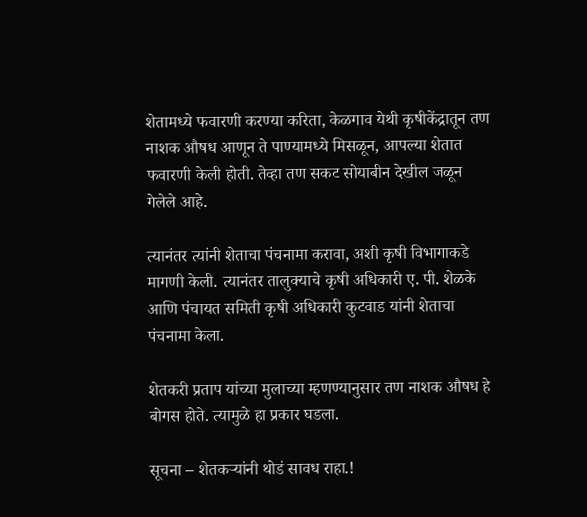शेतामध्ये फवारणी करण्या करिता, केळगाव येथी कृषीकेंद्रातून तण नाशक औषध आणून ते पाण्यामध्ये मिसळून, आपल्या शेतात फवारणी केली होती. तेव्हा तण सकट सोयाबीन देखील जळून गेलेले आहे.

त्यानंतर त्यांनी शेताचा पंचनामा करावा, अशी कृषी विभागाकडे मागणी केली. त्यानंतर तालुक्याचे कृषी अधिकारी ए. पी. शेळके आणि पंचायत समिती कृषी अधिकारी कुटवाड यांनी शेताचा पंचनामा केला.

शेतकरी प्रताप यांच्या मुलाच्या म्हणण्यानुसार तण नाशक औषध हे बोगस होते. त्यामुळे हा प्रकार घडला.

सूचना – शेतकऱ्यांनी थोडं सावध राहा.!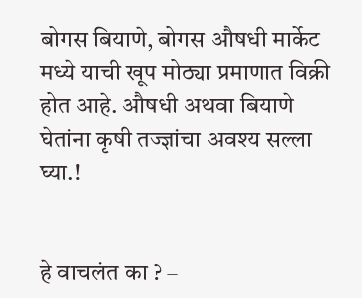बोगस बियाणे, बोगस औषधी मार्केट मध्ये याची खूप मोठ्या प्रमाणात विक्री होत आहे. औषधी अथवा बियाणे घेतांना कृषी तज्ज्ञांचा अवश्य सल्ला घ्या.!


हे वाचलंत का ? –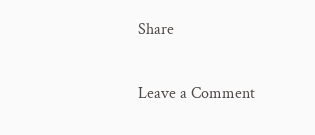Share

Leave a Comment